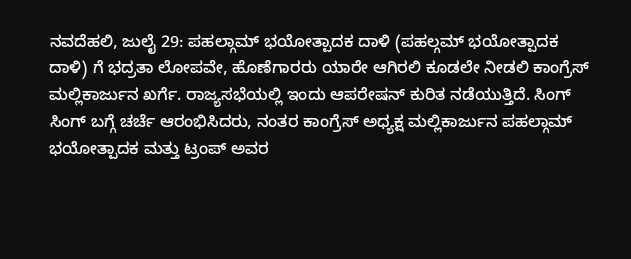ನವದೆಹಲಿ, ಜುಲೈ 29: ಪಹಲ್ಗಾಮ್ ಭಯೋತ್ಪಾದಕ ದಾಳಿ (ಪಹಲ್ಗಮ್ ಭಯೋತ್ಪಾದಕ ದಾಳಿ) ಗೆ ಭದ್ರತಾ ಲೋಪವೇ, ಹೊಣೆಗಾರರು ಯಾರೇ ಆಗಿರಲಿ ಕೂಡಲೇ ನೀಡಲಿ ಕಾಂಗ್ರೆಸ್ ಮಲ್ಲಿಕಾರ್ಜುನ ಖರ್ಗೆ. ರಾಜ್ಯಸಭೆಯಲ್ಲಿ ಇಂದು ಆಪರೇಷನ್ ಕುರಿತ ನಡೆಯುತ್ತಿದೆ. ಸಿಂಗ್ ಸಿಂಗ್ ಬಗ್ಗೆ ಚರ್ಚೆ ಆರಂಭಿಸಿದರು, ನಂತರ ಕಾಂಗ್ರೆಸ್ ಅಧ್ಯಕ್ಷ ಮಲ್ಲಿಕಾರ್ಜುನ ಪಹಲ್ಗಾಮ್ ಭಯೋತ್ಪಾದಕ ಮತ್ತು ಟ್ರಂಪ್ ಅವರ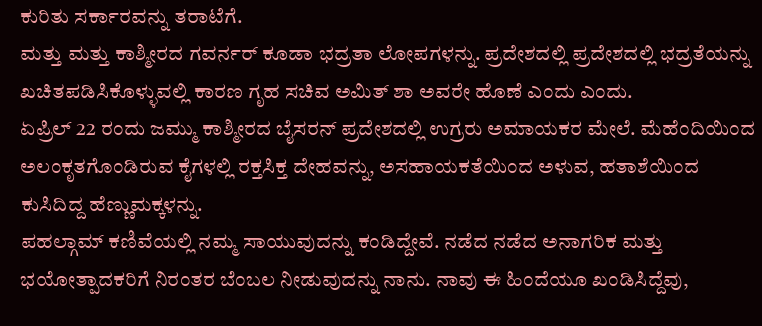ಕುರಿತು ಸರ್ಕಾರವನ್ನು ತರಾಟೆಗೆ.
ಮತ್ತು ಮತ್ತು ಕಾಶ್ಮೀರದ ಗವರ್ನರ್ ಕೂಡಾ ಭದ್ರತಾ ಲೋಪಗಳನ್ನು. ಪ್ರದೇಶದಲ್ಲಿ ಪ್ರದೇಶದಲ್ಲಿ ಭದ್ರತೆಯನ್ನು ಖಚಿತಪಡಿಸಿಕೊಳ್ಳುವಲ್ಲಿ ಕಾರಣ ಗೃಹ ಸಚಿವ ಅಮಿತ್ ಶಾ ಅವರೇ ಹೊಣೆ ಎಂದು ಎಂದು.
ಏಪ್ರಿಲ್ 22 ರಂದು ಜಮ್ಮು ಕಾಶ್ಮೀರದ ಬೈಸರನ್ ಪ್ರದೇಶದಲ್ಲಿ ಉಗ್ರರು ಅಮಾಯಕರ ಮೇಲೆ. ಮೆಹೆಂದಿಯಿಂದ ಅಲಂಕೃತಗೊಂಡಿರುವ ಕೈಗಳಲ್ಲಿ ರಕ್ತಸಿಕ್ತ ದೇಹವನ್ನು, ಅಸಹಾಯಕತೆಯಿಂದ ಅಳುವ, ಹತಾಶೆಯಿಂದ ಕುಸಿದಿದ್ದ ಹೆಣ್ಣುಮಕ್ಕಳನ್ನು.
ಪಹಲ್ಗಾಮ್ ಕಣಿವೆಯಲ್ಲಿ ನಮ್ಮ ಸಾಯುವುದನ್ನು ಕಂಡಿದ್ದೇವೆ. ನಡೆದ ನಡೆದ ಅನಾಗರಿಕ ಮತ್ತು ಭಯೋತ್ಪಾದಕರಿಗೆ ನಿರಂತರ ಬೆಂಬಲ ನೀಡುವುದನ್ನು ನಾನು. ನಾವು ಈ ಹಿಂದೆಯೂ ಖಂಡಿಸಿದ್ದೆವು,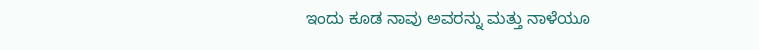ಇಂದು ಕೂಡ ನಾವು ಅವರನ್ನು ಮತ್ತು ನಾಳೆಯೂ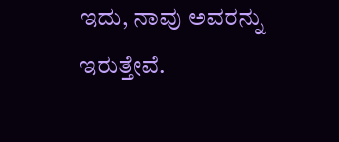ಇದು, ನಾವು ಅವರನ್ನು ಇರುತ್ತೇವೆ.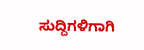ಸುದ್ದಿಗಳಿಗಾಗಿ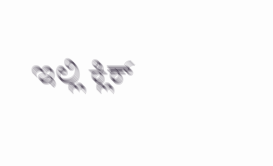ಇಲ್ಲಿ ಕ್ಲಿಕ್